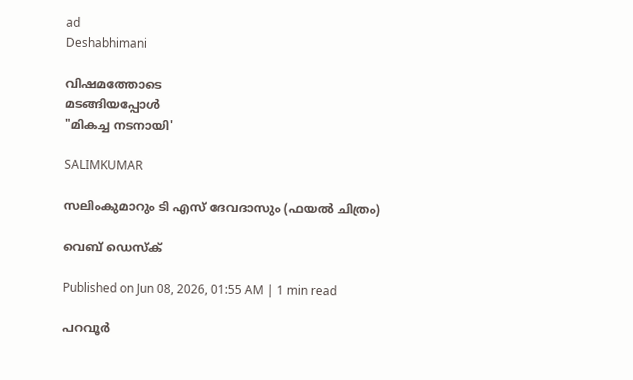ad
Deshabhimani

വിഷമത്തോടെ
മടങ്ങിയപ്പോൾ
"മികച്ച നടനായി'

SALIMKUMAR

സലിംകുമാറും ടി എസ് ദേവദാസും (ഫയൽ ചിത്രം)

വെബ് ഡെസ്ക്

Published on Jun 08, 2026, 01:55 AM | 1 min read

പറവൂർ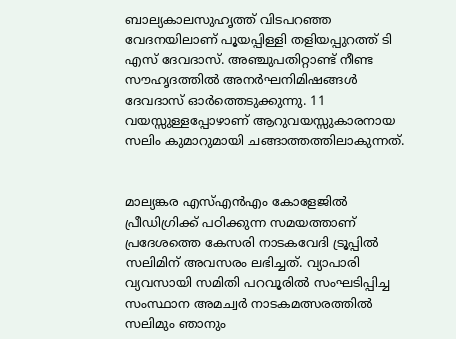ബാല്യകാലസുഹൃത്ത് വിടപറഞ്ഞ വേദനയിലാണ് പൂയപ്പിള്ളി തളിയപ്പുറത്ത് ടി എസ് ദേവദാസ്. അഞ്ചുപതിറ്റാണ്ട് നീണ്ട സൗഹൃദത്തിൽ അനർഘനിമിഷങ്ങൾ ദേവദാസ് ഓർത്തെടുക്കുന്നു. 11 വയസ്സുള്ളപ്പോഴാണ് ആറുവയസ്സുകാരനായ സലിം കുമാറുമായി ചങ്ങാത്തത്തിലാകുന്നത്.


മാല്യങ്കര എസ്എൻഎം കോളേജിൽ പ്രീഡിഗ്രിക്ക് പഠിക്കുന്ന സമയത്താണ് പ്രദേശത്തെ കേസരി നാടകവേദി ട്രൂപ്പിൽ സലിമിന് അവസരം ലഭിച്ചത്. വ്യാപാരി വ്യവസായി സമിതി പറവൂരിൽ സംഘടിപ്പിച്ച സംസ്ഥാന അമച്വർ നാടകമത്സരത്തിൽ സലിമും ഞാനും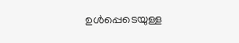ഉൾപ്പെടെയുള്ള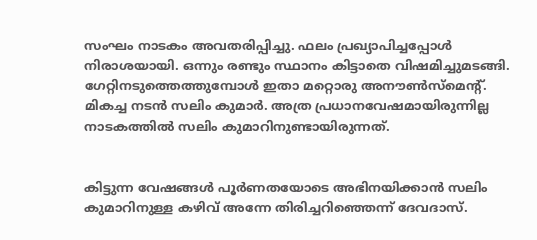സംഘം നാടകം അവതരിപ്പിച്ചു. ഫലം പ്രഖ്യാപിച്ചപ്പോൾ നിരാശയായി. ഒന്നും രണ്ടും സ്ഥാനം കിട്ടാതെ വിഷമിച്ചുമടങ്ങി. ഗേറ്റിനടുത്തെത്തുമ്പോൾ ഇതാ മറ്റൊരു അനൗൺസ്മെന്റ്. മികച്ച നടൻ സലിം കുമാർ. അത്ര പ്രധാനവേഷമായിരുന്നില്ല നാടകത്തിൽ സലിം കുമാറിനുണ്ടായിരുന്നത്.


കിട്ടുന്ന വേഷങ്ങൾ പൂർണതയോടെ അഭിനയിക്കാൻ സലിം കുമാറിനുള്ള കഴിവ് അന്നേ തിരിച്ചറിഞ്ഞെന്ന് ദേവദാസ്.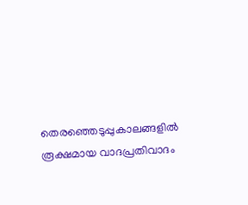തെരഞ്ഞെടുപ്പുകാലങ്ങളിൽ രൂക്ഷമായ വാദപ്രതിവാദം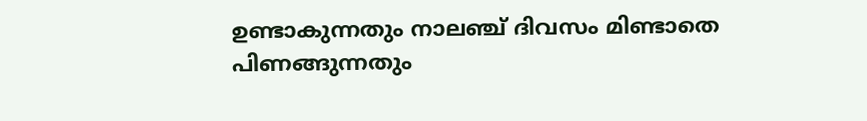ഉണ്ടാകുന്നതും നാലഞ്ച് ദിവസം മിണ്ടാതെ പിണങ്ങുന്നതും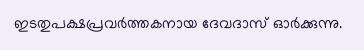ഇടതുപക്ഷപ്രവർത്തകനായ ദേവദാസ് ഓർക്കുന്നു.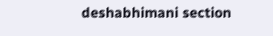deshabhimani section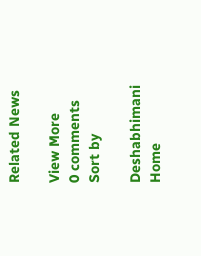Related News

View More
0 comments
Sort by

Deshabhimani
Home